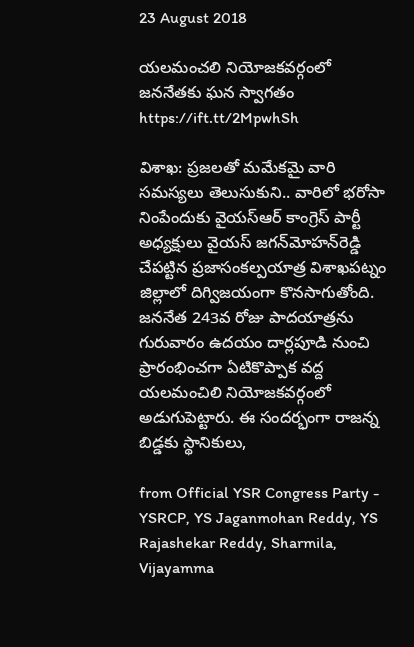23 August 2018

యలమంచలి నియోజకవర్గంలో జ‌న‌నేత‌కు ఘ‌న స్వాగ‌తం https://ift.tt/2MpwhSh

విశాఖ‌: ప్రజలతో మమేకమై వారి సమస్యలు తెలుసుకుని.. వారిలో భరోసా నింపేందుకు వైయ‌స్ఆర్‌ కాంగ్రెస్‌ పార్టీ అధ్యక్షులు వైయ‌స్‌ జగన్‌మోహన్‌రెడ్డి చేపట్టిన ప్రజాసంకల్పయాత్ర విశాఖపట్నం జిల్లాలో దిగ్విజయంగా కొనసాగుతోంది. జననేత 243వ రోజు పాదయాత్రను గురువారం ఉదయం దార్లపూడి నుంచి ప్రారంభించ‌గా ఏటికొప్పాక వ‌ద్ద యలమంచిలి నియోజకవర్గంలో అడుగుపెట్టారు. ఈ సంద‌ర్భంగా రాజ‌న్న బిడ్డ‌కు స్థానికులు,

from Official YSR Congress Party - YSRCP, YS Jaganmohan Reddy, YS Rajashekar Reddy, Sharmila, Vijayamma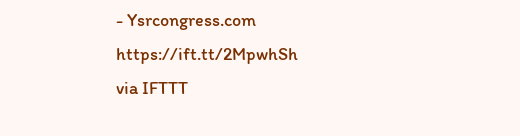- Ysrcongress.com https://ift.tt/2MpwhSh
via IFTTT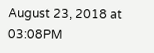August 23, 2018 at 03:08PM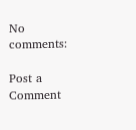No comments:

Post a Comment